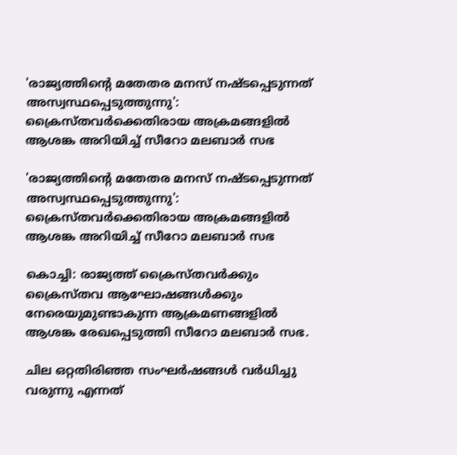'രാജ്യത്തിന്റെ മതേതര മനസ് നഷ്ടപ്പെടുന്നത് അസ്വസ്ഥപ്പെടുത്തുന്നു': ക്രൈസ്തവര്‍ക്കെതിരായ അക്രമങ്ങളില്‍ ആശങ്ക അറിയിച്ച് സീറോ മലബാര്‍ സഭ

'രാജ്യത്തിന്റെ മതേതര മനസ് നഷ്ടപ്പെടുന്നത് അസ്വസ്ഥപ്പെടുത്തുന്നു': ക്രൈസ്തവര്‍ക്കെതിരായ അക്രമങ്ങളില്‍ ആശങ്ക അറിയിച്ച് സീറോ മലബാര്‍ സഭ

കൊച്ചി: രാജ്യത്ത് ക്രൈസ്തവര്‍ക്കും ക്രൈസ്തവ ആഘോഷങ്ങള്‍ക്കും നേരെയുമുണ്ടാകുന്ന ആക്രമണങ്ങളില്‍ ആശങ്ക രേഖപ്പെടുത്തി സീറോ മലബാര്‍ സഭ.

ചില ഒറ്റതിരിഞ്ഞ സംഘര്‍ഷങ്ങള്‍ വര്‍ധിച്ചു വരുന്നു എന്നത്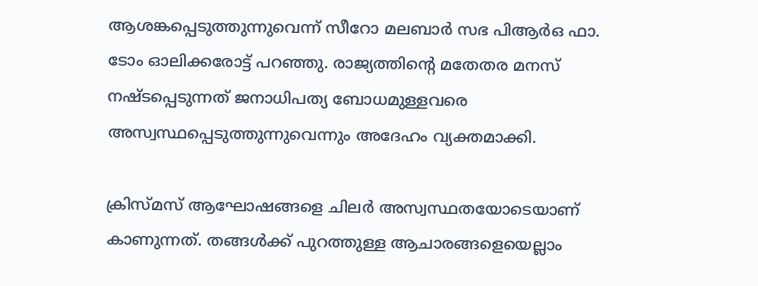ആശങ്കപ്പെടുത്തുന്നുവെന്ന് സീറോ മലബാര്‍ സഭ പിആര്‍ഒ ഫാ. ടോം ഓലിക്കരോട്ട് പറഞ്ഞു. രാജ്യത്തിന്റെ മതേതര മനസ് നഷ്ടപ്പെടുന്നത് ജനാധിപത്യ ബോധമുള്ളവരെ അസ്വസ്ഥപ്പെടുത്തുന്നുവെന്നും അദേഹം വ്യക്തമാക്കി.

ക്രിസ്മസ് ആഘോഷങ്ങളെ ചിലര്‍ അസ്വസ്ഥതയോടെയാണ് കാണുന്നത്. തങ്ങള്‍ക്ക് പുറത്തുള്ള ആചാരങ്ങളെയെല്ലാം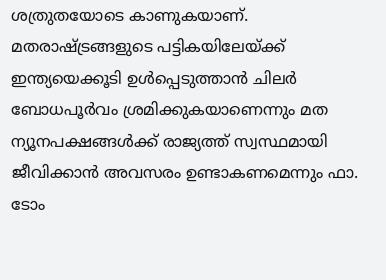ശത്രുതയോടെ കാണുകയാണ്. മതരാഷ്ട്രങ്ങളുടെ പട്ടികയിലേയ്ക്ക് ഇന്ത്യയെക്കൂടി ഉള്‍പ്പെടുത്താന്‍ ചിലര്‍ ബോധപൂര്‍വം ശ്രമിക്കുകയാണെന്നും മത ന്യൂനപക്ഷങ്ങള്‍ക്ക് രാജ്യത്ത് സ്വസ്ഥമായി ജീവിക്കാന്‍ അവസരം ഉണ്ടാകണമെന്നും ഫാ. ടോം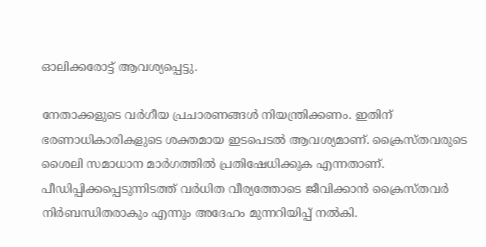ഓലിക്കരോട്ട് ആവശ്യപ്പെട്ടു.

നേതാക്കളുടെ വര്‍ഗീയ പ്രചാരണങ്ങള്‍ നിയന്ത്രിക്കണം. ഇതിന് ഭരണാധികാരികളുടെ ശക്തമായ ഇടപെടല്‍ ആവശ്യമാണ്. ക്രൈസ്തവരുടെ ശൈലി സമാധാന മാര്‍ഗത്തില്‍ പ്രതിഷേധിക്കുക എന്നതാണ്. പീഡിപ്പിക്കപ്പെടുന്നിടത്ത് വര്‍ധിത വീര്യത്തോടെ ജീവിക്കാന്‍ ക്രൈസ്തവര്‍ നിര്‍ബന്ധിതരാകും എന്നും അദേഹം മുന്നറിയിപ്പ് നല്‍കി.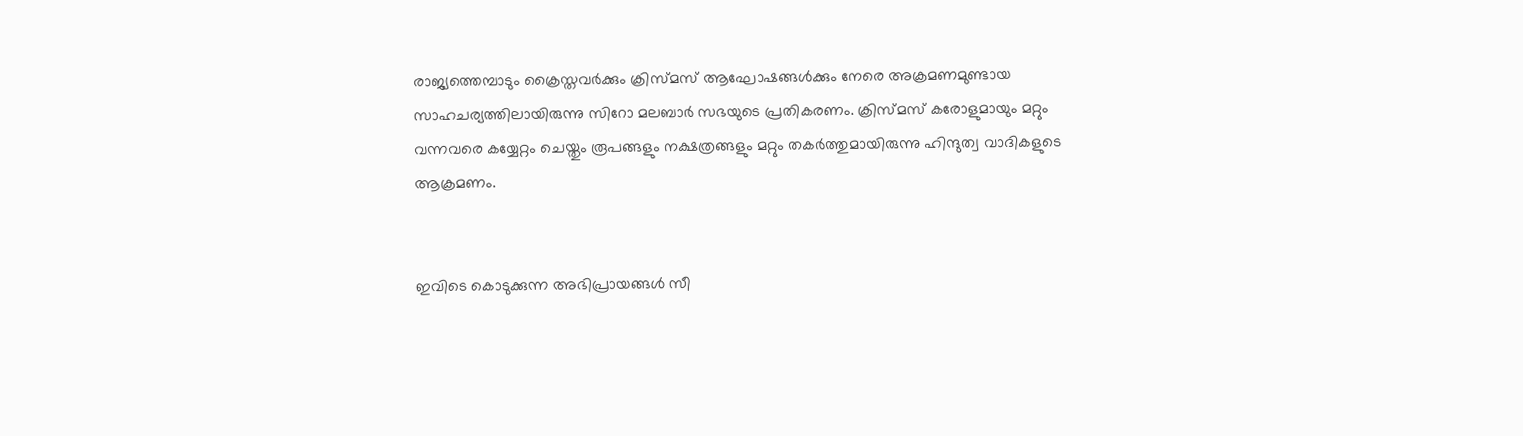രാജ്യത്തെമ്പാടും ക്രൈസ്തവര്‍ക്കും ക്രിസ്മസ് ആഘോഷങ്ങള്‍ക്കും നേരെ അക്രമണമുണ്ടായ സാഹചര്യത്തിലായിരുന്നു സിറോ മലബാര്‍ സഭയുടെ പ്രതികരണം. ക്രിസ്മസ് കരോളുമായും മറ്റും വന്നവരെ കയ്യേറ്റം ചെയ്തും രൂപങ്ങളും നക്ഷത്രങ്ങളും മറ്റും തകര്‍ത്തുമായിരുന്നു ഹിന്ദുത്വ വാദികളുടെ ആക്രമണം.


ഇവിടെ കൊടുക്കുന്ന അഭിപ്രായങ്ങള്‍ സീ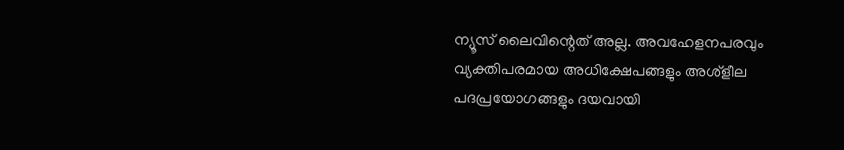ന്യൂസ് ലൈവിന്റെത് അല്ല. അവഹേളനപരവും വ്യക്തിപരമായ അധിക്ഷേപങ്ങളും അശ്‌ളീല പദപ്രയോഗങ്ങളും ദയവായി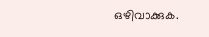ഒഴിവാക്കുക.